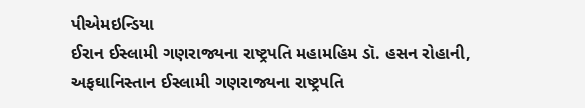પીએમઇન્ડિયા
ઈરાન ઈસ્લામી ગણરાજ્યના રાષ્ટ્રપતિ મહામહિમ ડૉ. હસન રોહાની, અફઘાનિસ્તાન ઈસ્લામી ગણરાજ્યના રાષ્ટ્રપતિ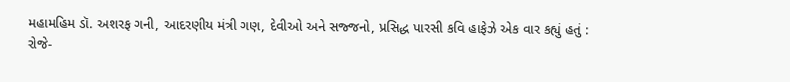મહામહિમ ડૉ. અશરફ ગની, આદરણીય મંત્રી ગણ, દેવીઓ અને સજ્જનો, પ્રસિદ્ધ પારસી કવિ હાફેઝે એક વાર કહ્યું હતું :
રોજે-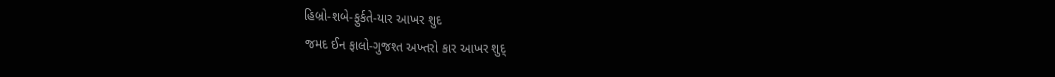હિબ્રો-શબે-ફુર્કતે-યાર આખર શુદ
જમદ ઈન ફાલો-ગુજશ્ત અખ્તરો કાર આખર શુદ્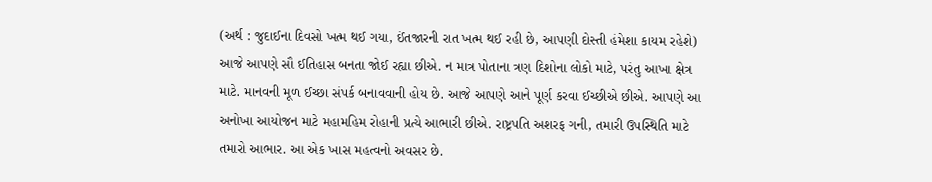(અર્થ : જુદાઈના દિવસો ખત્મ થઈ ગયા, ઈંતજારની રાત ખત્મ થઈ રહી છે, આપણી દોસ્તી હંમેશા કાયમ રહેશે)
આજે આપણે સૌ ઈતિહાસ બનતા જોઈ રહ્યા છીએ. ન માત્ર પોતાના ત્રણ દિશોના લોકો માટે, પરંતુ આખા ક્ષેત્ર માટે. માનવની મૂળ ઈચ્છા સંપર્ક બનાવવાની હોય છે. આજે આપણે આને પૂર્ણ કરવા ઈચ્છીએ છીએ. આપણે આ અનોખા આયોજન માટે મહામહિમ રોહાની પ્રત્યે આભારી છીએ. રાષ્ટ્રપતિ અશરફ ગની, તમારી ઉપસ્થિતિ માટે તમારો આભાર. આ એક ખાસ મહત્વનો અવસર છે.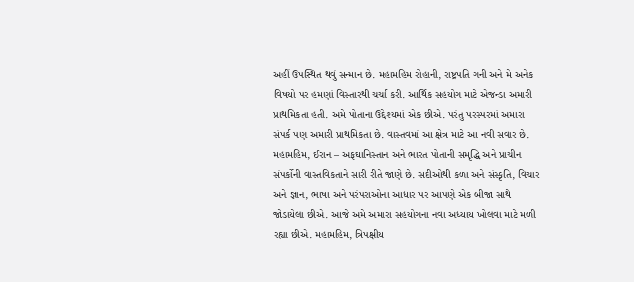અહીં ઉપસ્થિત થવું સન્માન છે. મહામહિમ રોહાની, રાષ્ટ્રપતિ ગની અને મે અનેક વિષયો પર હમણાં વિસ્તારથી ચર્ચા કરી. આર્થિક સહયોગ માટે એજન્ડા અમારી પ્રાથમિકતા હતી. અમે પોતાના ઉદ્દેશ્યમાં એક છીએ. પરંતુ પરસ્પરમાં અમારા સંપર્ક પણ અમારી પ્રાથમિકતા છે. વાસ્તવમાં આ ક્ષેત્ર માટે આ નવી સવાર છે. મહામહિમ, ઈરાન – અફઘાનિસ્તાન અને ભારત પોતાની સમૃદ્ધિ અને પ્રાચીન સંપર્કોની વાસ્તવિકતાને સારી રીતે જાણે છે. સદીઓથી કળા અને સંસ્કૃતિ, વિચાર અને જ્ઞાન, ભાષા અને પરંપરાઓના આધાર પર આપણે એક બીજા સાથે જોડાયેલા છીએ. આજે અમે અમારા સહયોગના નવા અધ્યાય ખોલવા માટે મળી રહ્યા છીએ. મહામહિમ, ત્રિપક્ષીય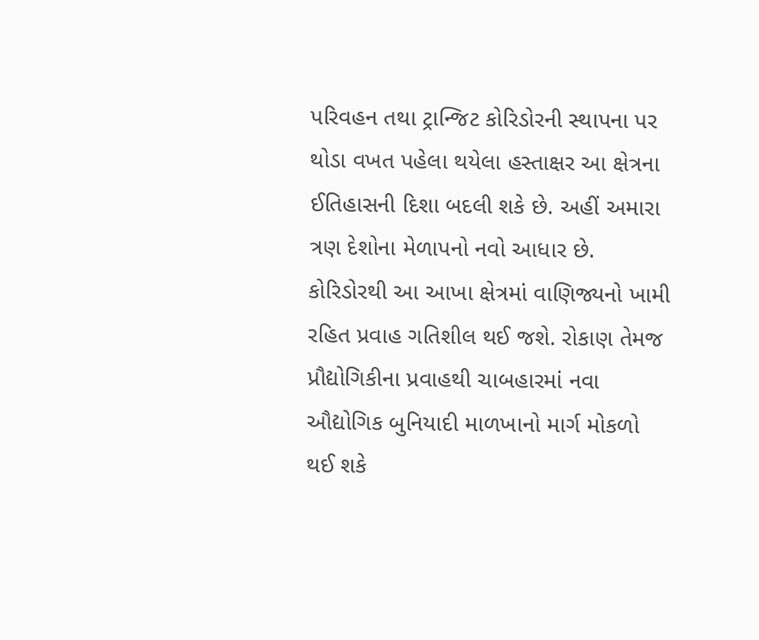પરિવહન તથા ટ્રાન્જિટ કોરિડોરની સ્થાપના પર થોડા વખત પહેલા થયેલા હસ્તાક્ષર આ ક્ષેત્રના ઈતિહાસની દિશા બદલી શકે છે. અહીં અમારા ત્રણ દેશોના મેળાપનો નવો આધાર છે.
કોરિડોરથી આ આખા ક્ષેત્રમાં વાણિજ્યનો ખામી રહિત પ્રવાહ ગતિશીલ થઈ જશે. રોકાણ તેમજ પ્રૌદ્યોગિકીના પ્રવાહથી ચાબહારમાં નવા ઔદ્યોગિક બુનિયાદી માળખાનો માર્ગ મોકળો થઈ શકે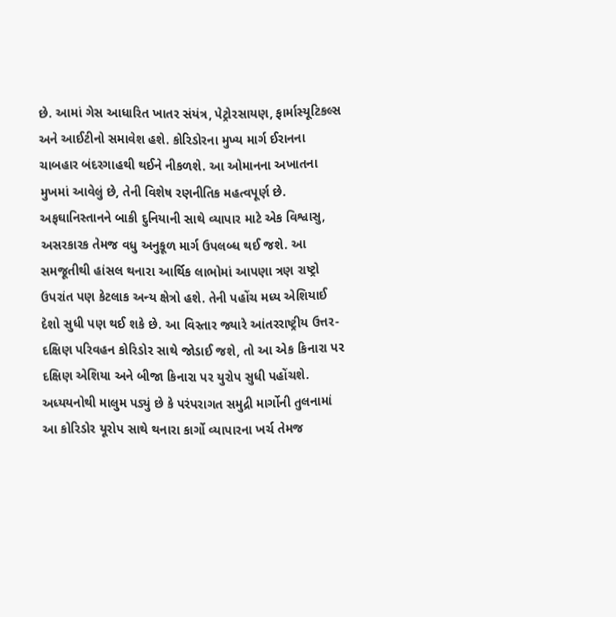છે. આમાં ગેસ આધારિત ખાતર સંયંત્ર, પેટ્રોરસાયણ, ફાર્માસ્યૂટિકલ્સ અને આઈટીનો સમાવેશ હશે. કોરિડોરના મુખ્ય માર્ગ ઈરાનના ચાબહાર બંદરગાહથી થઈને નીકળશે. આ ઓમાનના અખાતના મુખમાં આવેલું છે, તેની વિશેષ રણનીતિક મહત્વપૂર્ણ છે. અફઘાનિસ્તાનને બાકી દુનિયાની સાથે વ્યાપાર માટે એક વિશ્વાસુ, અસરકારક તેમજ વધુ અનુકૂળ માર્ગ ઉપલબ્ધ થઈ જશે. આ સમજૂતીથી હાંસલ થનારા આર્થિક લાભોમાં આપણા ત્રણ રાષ્ટ્રો ઉપરાંત પણ કેટલાક અન્ય ક્ષેત્રો હશે. તેની પહોંચ મધ્ય એશિયાઈ દેશો સુધી પણ થઈ શકે છે. આ વિસ્તાર જ્યારે આંતરરાષ્ટ્રીય ઉત્તર-દક્ષિણ પરિવહન કોરિડોર સાથે જોડાઈ જશે, તો આ એક કિનારા પર દક્ષિણ એશિયા અને બીજા કિનારા પર યુરોપ સુધી પહોંચશે. અધ્યયનોથી માલુમ પડ્યું છે કે પરંપરાગત સમુદ્રી માર્ગોની તુલનામાં આ કોરિડોર યૂરોપ સાથે થનારા કાર્ગો વ્યાપારના ખર્ચ તેમજ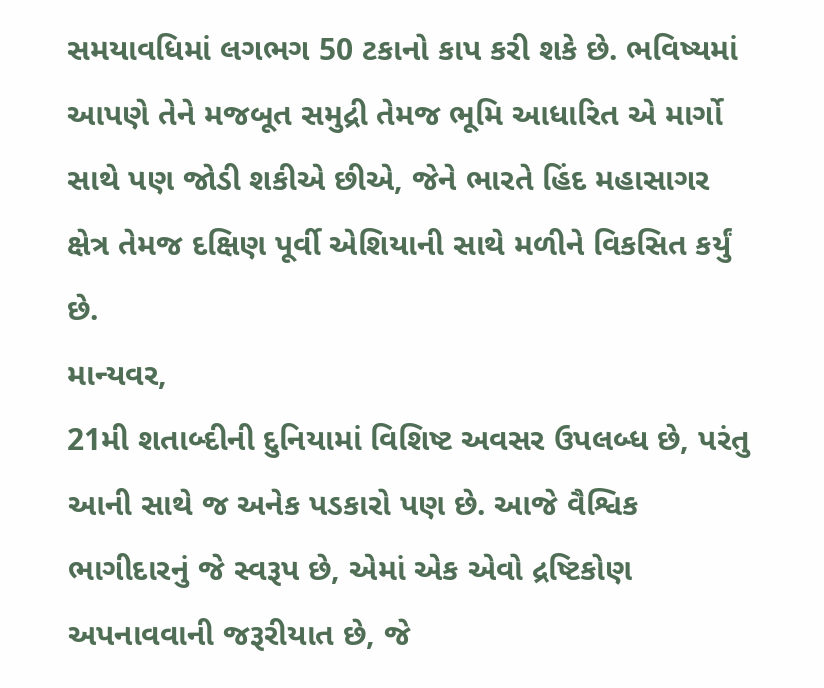સમયાવધિમાં લગભગ 50 ટકાનો કાપ કરી શકે છે. ભવિષ્યમાં આપણે તેને મજબૂત સમુદ્રી તેમજ ભૂમિ આધારિત એ માર્ગો સાથે પણ જોડી શકીએ છીએ, જેને ભારતે હિંદ મહાસાગર ક્ષેત્ર તેમજ દક્ષિણ પૂર્વી એશિયાની સાથે મળીને વિકસિત કર્યું છે.
માન્યવર,
21મી શતાબ્દીની દુનિયામાં વિશિષ્ટ અવસર ઉપલબ્ધ છે, પરંતુ આની સાથે જ અનેક પડકારો પણ છે. આજે વૈશ્વિક ભાગીદારનું જે સ્વરૂપ છે, એમાં એક એવો દ્રષ્ટિકોણ અપનાવવાની જરૂરીયાત છે, જે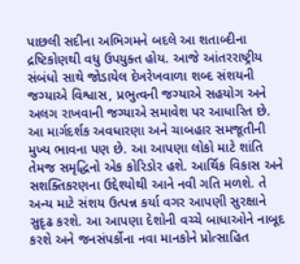પાછલી સદીના અભિગમને બદલે આ શતાબ્દીના દ્રષ્ટિકોણથી વધુ ઉપયુક્ત હોય. આજે આંતરરાષ્ટ્રીય સંબંધો સાથે જોડાયેલ દેખરેખવાળા શબ્દ સંશયની જગ્યાએ વિશ્વાસ, પ્રભુત્વની જગ્યાએ સહયોગ અને અલગ રાખવાની જગ્યાએ સમાવેશ પર આધારિત છે. આ માર્ગદર્શક અવધારણા અને ચાબહાર સમજૂતીની મુખ્ય ભાવના પણ છે. આ આપણા લોકો માટે શાંતિ તેમજ સમૃદ્ધિનો એક કોરિડોર હશે. આર્થિક વિકાસ અને સશક્તિકરણના ઉદ્દેશ્યોથી આને નવી ગતિ મળશે. તે અન્ય માટે સંશય ઉત્પન્ન કર્યા વગર આપણી સુરક્ષાને સુદૃઢ કરશે. આ આપણા દેશોની વચ્ચે બાધાઓને નાબૂદ કરશે અને જનસંપર્કોના નવા માનકોને પ્રોત્સાહિત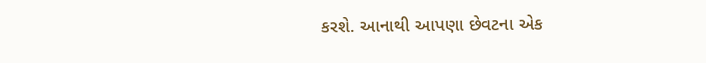કરશે. આનાથી આપણા છેવટના એક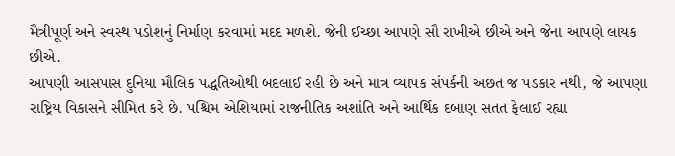મૈત્રીપૂર્ણ અને સ્વસ્થ પડોશનું નિર્માણ કરવામાં મદદ મળશે. જેની ઈચ્છા આપણે સૌ રાખીએ છીએ અને જેના આપણે લાયક છીએ.
આપણી આસપાસ દુનિયા મૌલિક પદ્ધતિઓથી બદલાઈ રહી છે અને માત્ર વ્યાપક સંપર્કની અછત જ પડકાર નથી, જે આપણા રાષ્ટ્રિય વિકાસને સીમિત કરે છે. પશ્ચિમ એશિયામાં રાજનીતિક અશાંતિ અને આર્થિક દબાણ સતત ફેલાઈ રહ્યા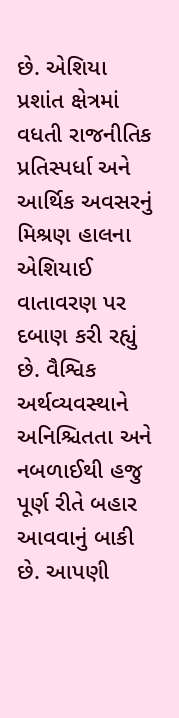છે. એશિયા પ્રશાંત ક્ષેત્રમાં વધતી રાજનીતિક પ્રતિસ્પર્ધા અને આર્થિક અવસરનું મિશ્રણ હાલના એશિયાઈ વાતાવરણ પર દબાણ કરી રહ્યું છે. વૈશ્વિક અર્થવ્યવસ્થાને અનિશ્ચિતતા અને નબળાઈથી હજુ પૂર્ણ રીતે બહાર આવવાનું બાકી છે. આપણી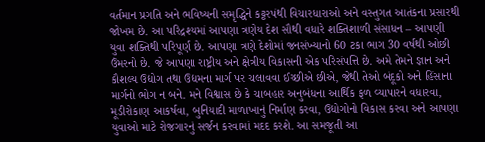વર્તમાન પ્રગતિ અને ભવિષ્યની સમૃદ્ધિને કટ્ટરપંથી વિચારધારાઓ અને વસ્તુગત આતંકના પ્રસારથી જોખમ છે. આ પરિદ્રશ્યમાં આપણા ત્રણેય દેશ સૌથી વધારે શક્તિશાળી સંસાધન – આપણી યુવા શક્તિથી પરિપૂર્ણ છે. આપણા ત્રણે દેશોમાં જનસંખ્યાનો 60 ટકા ભાગ 30 વર્ષથી ઓછી ઉંમરનો છે. જે આપણા રાષ્ટ્રીય અને ક્ષેત્રીય વિકાસની એક પરિસંપત્તિ છે. અમે તેમને જ્ઞાન અને કૌશલ્ય ઉદ્યોગ તથા ઉદ્યમના માર્ગ પર ચલાવવા ઈચ્છીએ છીએ, જેથી તેઓ બંદૂકો અને હિંસાના માર્ગનો ભોગ ન બને. મને વિશ્વાસ છે કે ચાબહાર અનુબંધના આર્થિક ફળ વ્યાપારને વધારવા, મૂડીરોકાણ આકર્ષવા, બુનિયાદી માળાખાનું નિર્માણ કરવા, ઉદ્યોગોનો વિકાસ કરવા અને આપણા યુવાઓ માટે રોજગારનું સર્જન કરવામાં મદદ કરશે. આ સમજૂતી આ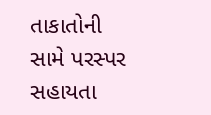તાકાતોની સામે પરસ્પર સહાયતા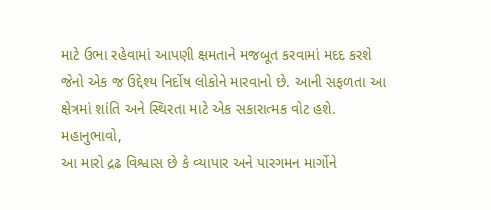માટે ઉભા રહેવામાં આપણી ક્ષમતાને મજબૂત કરવામાં મદદ કરશે જેનો એક જ ઉદ્દેશ્ય નિર્દોષ લોકોને મારવાનો છે. આની સફળતા આ ક્ષેત્રમાં શાંતિ અને સ્થિરતા માટે એક સકારાત્મક વોટ હશે.
મહાનુભાવો,
આ મારો દ્રઢ વિશ્વાસ છે કે વ્યાપાર અને પારગમન માર્ગોને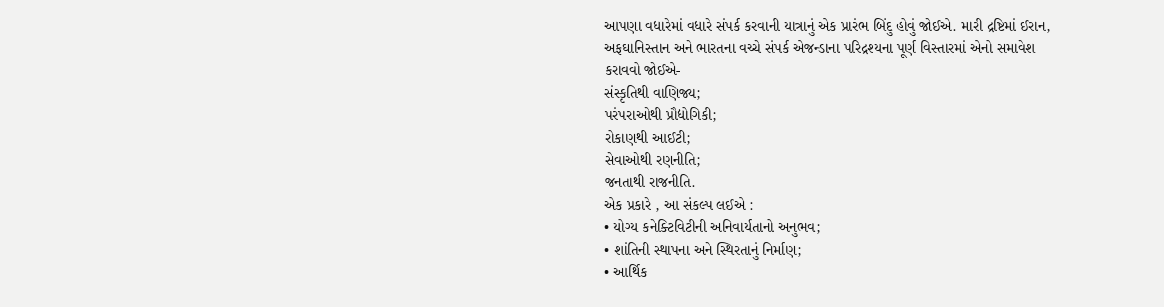આપણા વધારેમાં વધારે સંપર્ક કરવાની યાત્રાનું એક પ્રારંભ બિંદુ હોવું જોઈએ. મારી દ્રષ્ટિમાં ઈરાન, અફઘાનિસ્તાન અને ભારતના વચ્ચે સંપર્ક એજન્ડાના પરિદ્રશ્યના પૂર્ણ વિસ્તારમાં એનો સમાવેશ કરાવવો જોઈએ-
સંસ્કૃતિથી વાણિજ્ય;
પરંપરાઓથી પ્રૌદ્યોગિકી;
રોકાણથી આઈટી;
સેવાઓથી રણનીતિ;
જનતાથી રાજનીતિ.
એક પ્રકારે , આ સંકલ્પ લઈએ :
• યોગ્ય કનેક્ટિવિટીની અનિવાર્યતાનો અનુભવ;
• શાંતિની સ્થાપના અને સ્થિરતાનું નિર્માણ;
• આર્થિક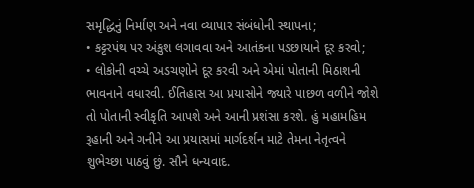સમૃદ્ધિનું નિર્માણ અને નવા વ્યાપાર સંબંધોની સ્થાપના;
• કટ્ટરપંથ પર અંકુશ લગાવવા અને આતંકના પડછાયાને દૂર કરવો;
• લોકોની વચ્ચે અડચણોને દૂર કરવી અને એમાં પોતાની મિઠાશની ભાવનાને વધારવી. ઈતિહાસ આ પ્રયાસોને જ્યારે પાછળ વળીને જોશે તો પોતાની સ્વીકૃતિ આપશે અને આની પ્રશંસા કરશે. હું મહામહિમ રૂહાની અને ગનીને આ પ્રયાસમાં માર્ગદર્શન માટે તેમના નેતૃત્વને શુભેચ્છા પાઠવું છું. સૌને ધન્યવાદ.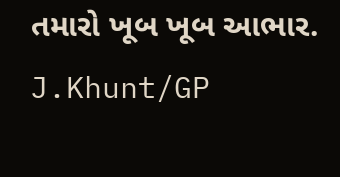તમારો ખૂબ ખૂબ આભાર.
J.Khunt/GP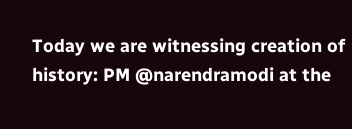Today we are witnessing creation of history: PM @narendramodi at the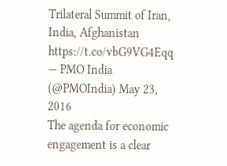Trilateral Summit of Iran, India, Afghanistan https://t.co/vbG9VG4Eqq
— PMO India (@PMOIndia) May 23, 2016
The agenda for economic engagement is a clear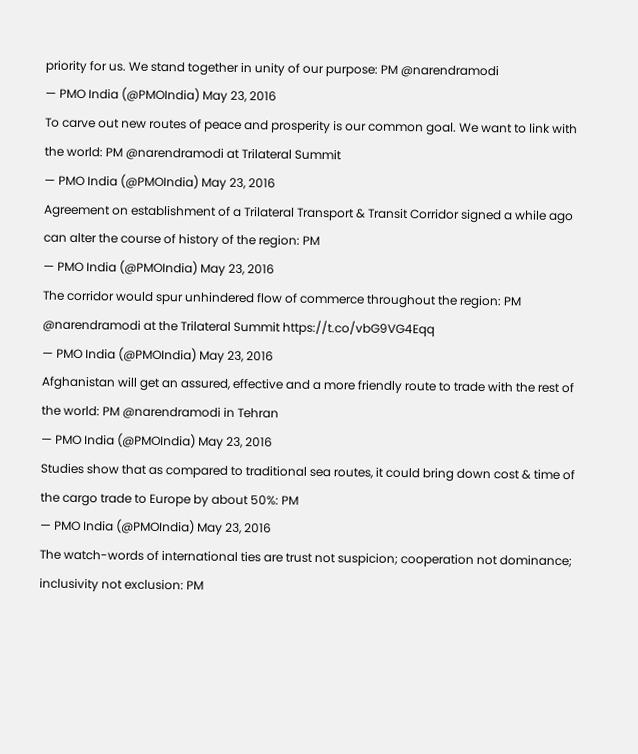priority for us. We stand together in unity of our purpose: PM @narendramodi
— PMO India (@PMOIndia) May 23, 2016
To carve out new routes of peace and prosperity is our common goal. We want to link with the world: PM @narendramodi at Trilateral Summit
— PMO India (@PMOIndia) May 23, 2016
Agreement on establishment of a Trilateral Transport & Transit Corridor signed a while ago can alter the course of history of the region: PM
— PMO India (@PMOIndia) May 23, 2016
The corridor would spur unhindered flow of commerce throughout the region: PM @narendramodi at the Trilateral Summit https://t.co/vbG9VG4Eqq
— PMO India (@PMOIndia) May 23, 2016
Afghanistan will get an assured, effective and a more friendly route to trade with the rest of the world: PM @narendramodi in Tehran
— PMO India (@PMOIndia) May 23, 2016
Studies show that as compared to traditional sea routes, it could bring down cost & time of the cargo trade to Europe by about 50%: PM
— PMO India (@PMOIndia) May 23, 2016
The watch-words of international ties are trust not suspicion; cooperation not dominance; inclusivity not exclusion: PM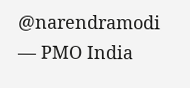@narendramodi
— PMO India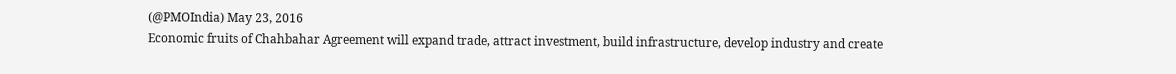(@PMOIndia) May 23, 2016
Economic fruits of Chahbahar Agreement will expand trade, attract investment, build infrastructure, develop industry and create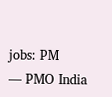jobs: PM
— PMO India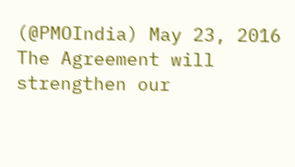(@PMOIndia) May 23, 2016
The Agreement will strengthen our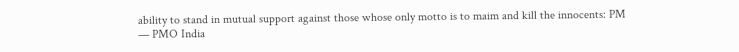ability to stand in mutual support against those whose only motto is to maim and kill the innocents: PM
— PMO India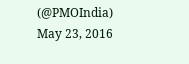(@PMOIndia) May 23, 2016